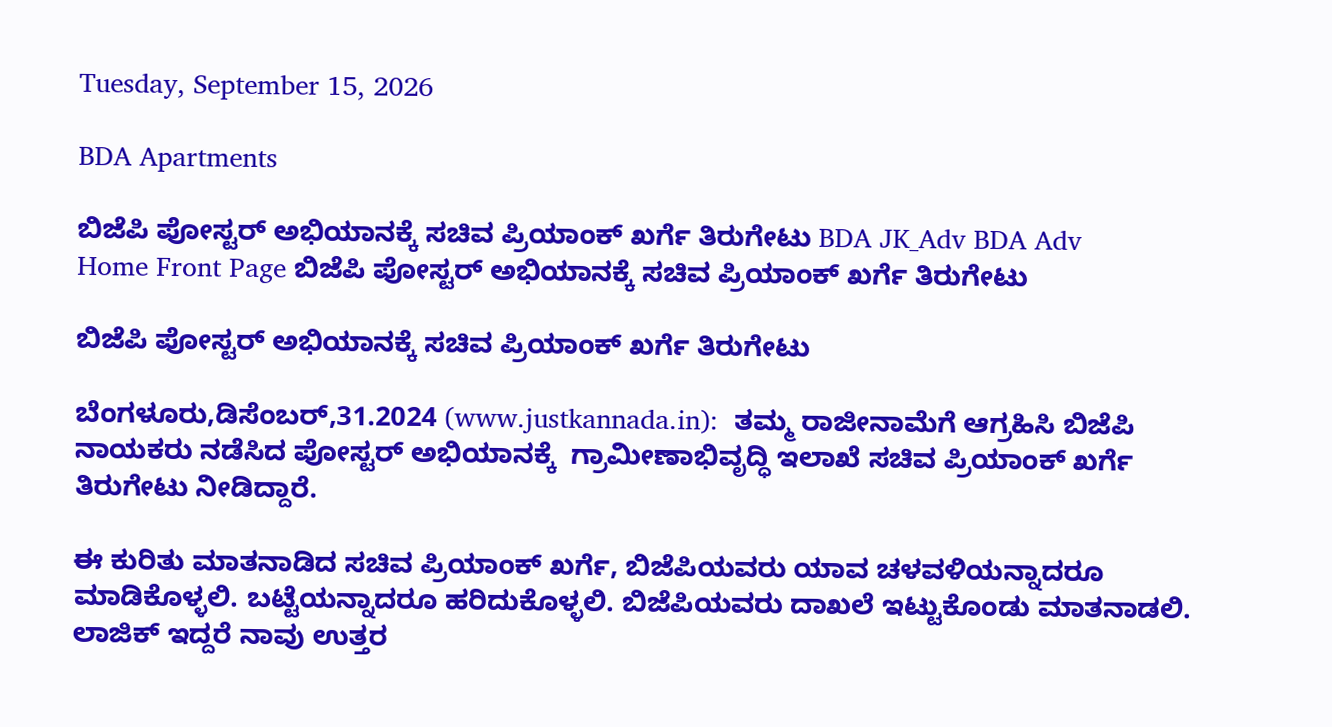Tuesday, September 15, 2026

BDA Apartments

ಬಿಜೆಪಿ ಪೋಸ್ಟರ್ ಅಭಿಯಾನಕ್ಕೆ ಸಚಿವ ಪ್ರಿಯಾಂಕ್ ಖರ್ಗೆ ತಿರುಗೇಟು BDA JK_Adv BDA Adv
Home Front Page ಬಿಜೆಪಿ ಪೋಸ್ಟರ್ ಅಭಿಯಾನಕ್ಕೆ ಸಚಿವ ಪ್ರಿಯಾಂಕ್ ಖರ್ಗೆ ತಿರುಗೇಟು

ಬಿಜೆಪಿ ಪೋಸ್ಟರ್ ಅಭಿಯಾನಕ್ಕೆ ಸಚಿವ ಪ್ರಿಯಾಂಕ್ ಖರ್ಗೆ ತಿರುಗೇಟು

ಬೆಂಗಳೂರು,ಡಿಸೆಂಬರ್,31.2024 (www.justkannada.in):  ತಮ್ಮ ರಾಜೀನಾಮೆಗೆ ಆಗ್ರಹಿಸಿ ಬಿಜೆಪಿ ನಾಯಕರು ನಡೆಸಿದ ಪೋಸ್ಟರ್ ಅಭಿಯಾನಕ್ಕೆ  ಗ್ರಾಮೀಣಾಭಿವೃದ್ಧಿ ಇಲಾಖೆ ಸಚಿವ ಪ್ರಿಯಾಂಕ್ ಖರ್ಗೆ ತಿರುಗೇಟು ನೀಡಿದ್ದಾರೆ.

ಈ ಕುರಿತು ಮಾತನಾಡಿದ ಸಚಿವ ಪ್ರಿಯಾಂಕ್ ಖರ್ಗೆ, ಬಿಜೆಪಿಯವರು ಯಾವ ಚಳವಳಿಯನ್ನಾದರೂ ಮಾಡಿಕೊಳ್ಳಲಿ. ಬಟ್ಟೆಯನ್ನಾದರೂ ಹರಿದುಕೊಳ್ಳಲಿ. ಬಿಜೆಪಿಯವರು ದಾಖಲೆ ಇಟ್ಟುಕೊಂಡು ಮಾತನಾಡಲಿ. ಲಾಜಿಕ್ ಇದ್ದರೆ ನಾವು ಉತ್ತರ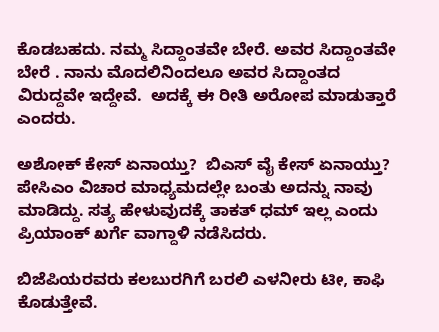ಕೊಡಬಹದು. ನಮ್ಮ ಸಿದ್ದಾಂತವೇ ಬೇರೆ. ಅವರ ಸಿದ್ದಾಂತವೇ ಬೇರೆ . ನಾನು ಮೊದಲಿನಿಂದಲೂ ಅವರ ಸಿದ್ದಾಂತದ ವಿರುದ್ದವೇ ಇದ್ದೇವೆ.  ಅದಕ್ಕೆ ಈ ರೀತಿ ಅರೋಪ ಮಾಡುತ್ತಾರೆ ಎಂದರು.

ಅಶೋಕ್ ಕೇಸ್ ಏನಾಯ್ತು?  ಬಿಎಸ್ ವೈ ಕೇಸ್ ಏನಾಯ್ತು?  ಪೇಸಿಎಂ ವಿಚಾರ ಮಾಧ್ಯಮದಲ್ಲೇ ಬಂತು ಅದನ್ನು ನಾವು ಮಾಡಿದ್ದು. ಸತ್ಯ ಹೇಳುವುದಕ್ಕೆ ತಾಕತ್ ಧಮ್ ಇಲ್ಲ ಎಂದು ಪ್ರಿಯಾಂಕ್ ಖರ್ಗೆ ವಾಗ್ದಾಳಿ ನಡೆಸಿದರು.

ಬಿಜೆಪಿಯರವರು ಕಲಬುರಗಿಗೆ ಬರಲಿ ಎಳನೀರು ಟೀ, ಕಾಫಿ ಕೊಡುತ್ತೇವೆ.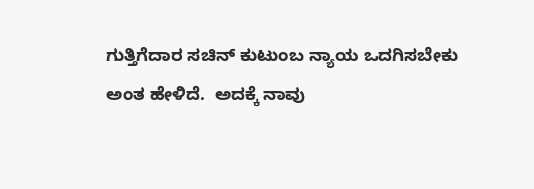ಗುತ್ತಿಗೆದಾರ ಸಚಿನ್ ಕುಟುಂಬ ನ್ಯಾಯ ಒದಗಿಸಬೇಕು ಅಂತ ಹೇಳಿದೆ.  ಅದಕ್ಕೆ ನಾವು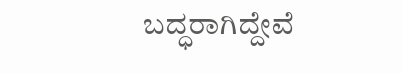ಬದ್ಧರಾಗಿದ್ದೇವೆ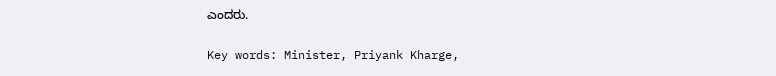ಎಂದರು.

Key words: Minister, Priyank Kharge,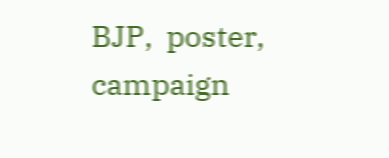BJP,  poster, campaign